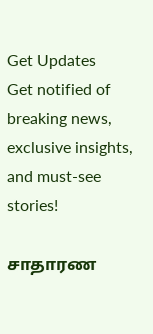Get Updates
Get notified of breaking news, exclusive insights, and must-see stories!

சாதாரண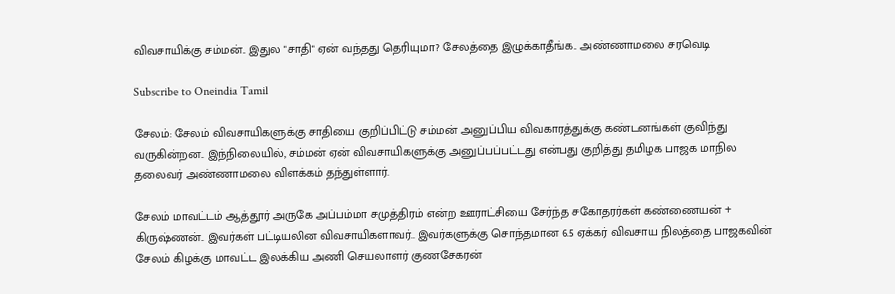விவசாயிக்கு சம்மன்.. இதுல "சாதி" ஏன் வந்தது தெரியுமா? சேலத்தை இழுக்காதீங்க.. அண்ணாமலை சரவெடி

Subscribe to Oneindia Tamil

சேலம்: சேலம் விவசாயிகளுக்கு சாதியை குறிப்பிட்டு சம்மன் அனுப்பிய விவகாரத்துக்கு கண்டனங்கள் குவிந்து வருகின்றன.. இந்நிலையில், சம்மன் ஏன் விவசாயிகளுக்கு அனுப்பப்பட்டது என்பது குறித்து தமிழக பாஜக மாநில தலைவர் அண்ணாமலை விளக்கம் தந்துள்ளார்.

சேலம் மாவட்டம் ஆத்தூர் அருகே அப்பம்மா சமுத்திரம் என்ற ஊராட்சியை சேர்ந்த சகோதரர்கள் கண்ணையன் + கிருஷ்ணன்.. இவர்கள் பட்டியலின விவசாயிகளாவர்.. இவர்களுக்கு சொந்தமான 6.5 ஏக்கர் விவசாய நிலத்தை பாஜகவின் சேலம் கிழக்கு மாவட்ட இலக்கிய அணி செயலாளர் குணசேகரன்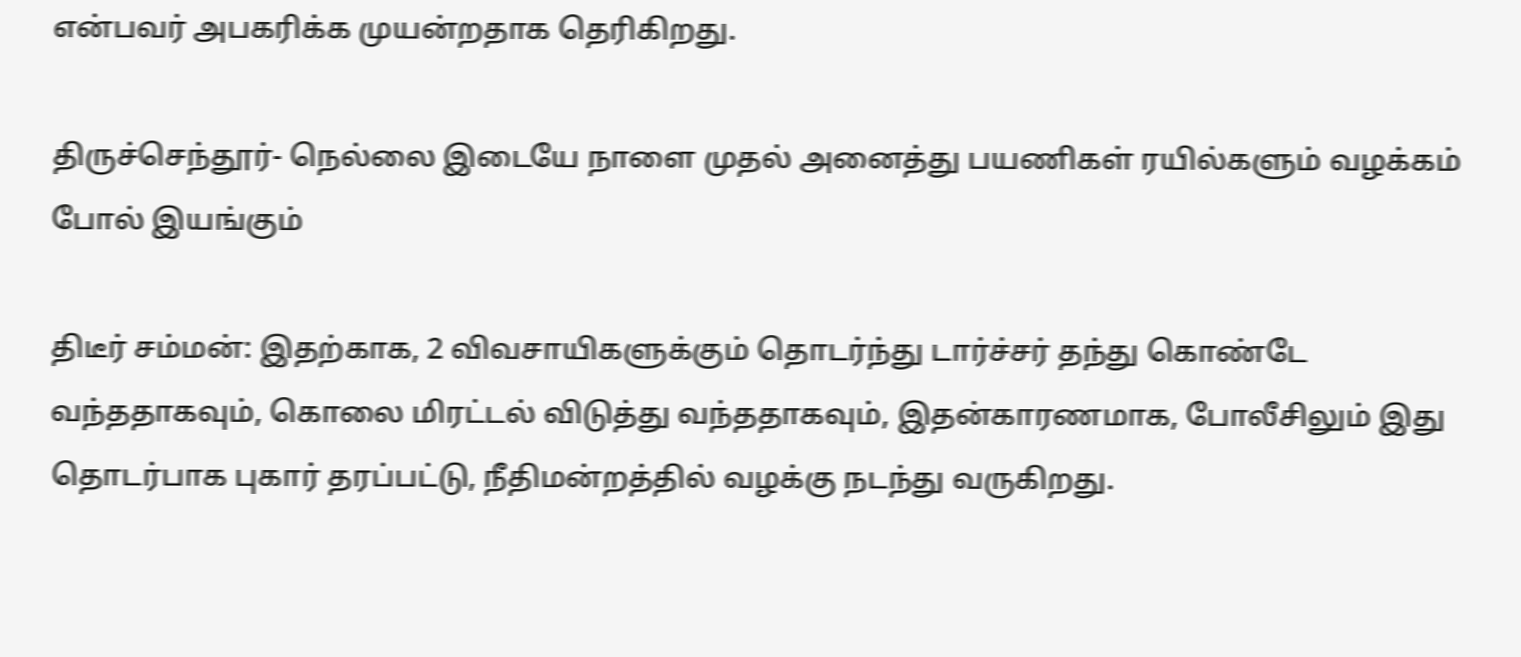என்பவர் அபகரிக்க முயன்றதாக தெரிகிறது.

திருச்செந்தூர்- நெல்லை இடையே நாளை முதல் அனைத்து பயணிகள் ரயில்களும் வழக்கம் போல் இயங்கும்

திடீர் சம்மன்: இதற்காக, 2 விவசாயிகளுக்கும் தொடர்ந்து டார்ச்சர் தந்து கொண்டே வந்ததாகவும், கொலை மிரட்டல் விடுத்து வந்ததாகவும், இதன்காரணமாக, போலீசிலும் இது தொடர்பாக புகார் தரப்பட்டு, நீதிமன்றத்தில் வழக்கு நடந்து வருகிறது.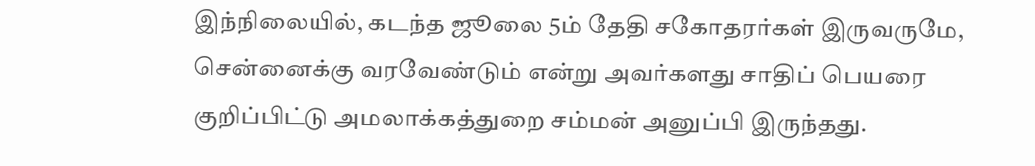இந்நிலையில், கடந்த ஜூலை 5ம் தேதி சகோதரர்கள் இருவருமே, சென்னைக்கு வரவேண்டும் என்று அவர்களது சாதிப் பெயரை குறிப்பிட்டு அமலாக்கத்துறை சம்மன் அனுப்பி இருந்தது.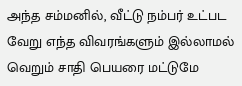அந்த சம்மனில், வீட்டு நம்பர் உட்பட வேறு எந்த விவரங்களும் இல்லாமல் வெறும் சாதி பெயரை மட்டுமே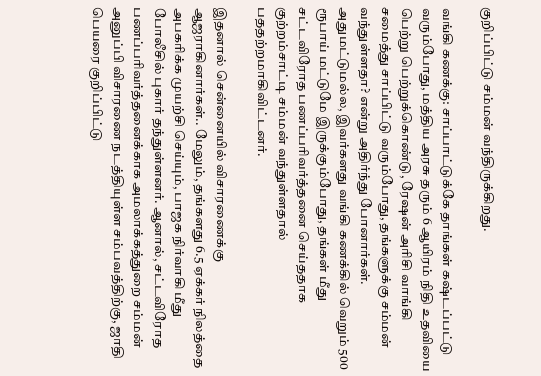குறிப்பிட்டு சம்மன் வந்திருக்கிறது.

வங்கி கணக்கு: சாப்பாட்டுக்கே தாங்கள் கஷ்டப்பட்டு வரும்போது, மத்திய அரசு தரும் 6 ஆயிரம் நிதி உதவியை பெற்று பெற்றுக்கொண்டு, ரேஷன் அரிசி வாங்கி சமைத்து சாப்பிட்டு வரும்போது, தங்களுக்கு சம்மன் வந்துள்ளதா? என்று அதிர்ந்து போனார்கள். அதுமட்டுமல்ல, இவர்களது வங்கி கணக்கில் வெறும் 500 ரூபாய் மட்டுமே இருக்கும்போது, தங்கள் மீது சட்டவிரோத பணப்பரிவர்த்தனை செய்ததாக குற்றம்சாட்டி சம்மன் வந்துள்ளதால் பததற்றமாகிவிட்டனர்.

இதனால் சென்னையில் விசாரணைக்கு ஆஜராகினார்கள்.. மேலும், தங்களது 6.5 ஏக்கர் நிலத்தை அபகரிக்க முயற்சி செய்யும், பாஜக நிர்வாகி மீது போலீசில் புகார் தந்துள்ளனர். ஆனால், சட்டவிரோத பணப்பரிவர்த்தனைக்காக அமலாக்கத்துறை சம்மன் அனுப்பி விசாரணை நடத்தியுள்ள சம்பவத்திற்கு, ஜாதி பெயரை குறிப்பிட்டு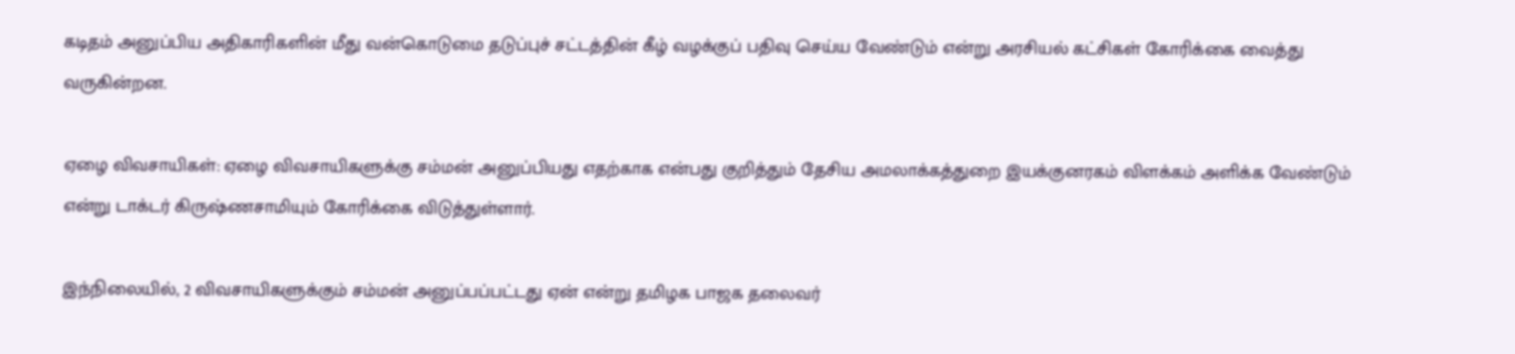கடிதம் அனுப்பிய அதிகாரிகளின் மீது வன்கொடுமை தடுப்புச் சட்டத்தின் கீழ் வழக்குப் பதிவு செய்ய வேண்டும் என்று அரசியல் கட்சிகள் கோரிக்கை வைத்து வருகின்றன.

ஏழை விவசாயிகள்: ஏழை விவசாயிகளுக்கு சம்மன் அனுப்பியது எதற்காக என்பது குறித்தும் தேசிய அமலாக்கத்துறை இயக்குனரகம் விளக்கம் அளிக்க வேண்டும் என்று டாக்டர் கிருஷ்ணசாமியும் கோரிக்கை விடுத்துள்ளார்.

இந்நிலையில், 2 விவசாயிகளுக்கும் சம்மன் அனுப்பப்பட்டது ஏன் என்று தமிழக பாஜக தலைவர்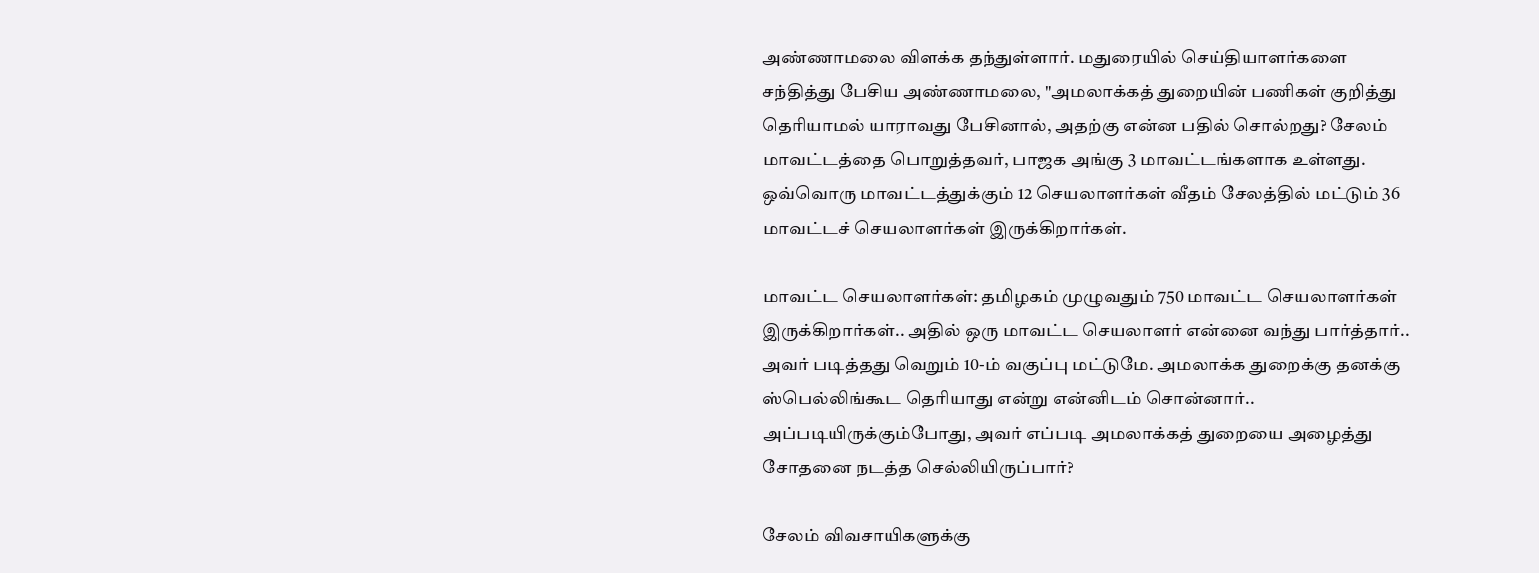அண்ணாமலை விளக்க தந்துள்ளார். மதுரையில் செய்தியாளர்களை சந்தித்து பேசிய அண்ணாமலை, "அமலாக்கத் துறையின் பணிகள் குறித்து தெரியாமல் யாராவது பேசினால், அதற்கு என்ன பதில் சொல்றது? சேலம் மாவட்டத்தை பொறுத்தவர், பாஜக அங்கு 3 மாவட்டங்களாக உள்ளது. ஒவ்வொரு மாவட்டத்துக்கும் 12 செயலாளர்கள் வீதம் சேலத்தில் மட்டும் 36 மாவட்டச் செயலாளர்கள் இருக்கிறார்கள்.

மாவட்ட செயலாளர்கள்: தமிழகம் முழுவதும் 750 மாவட்ட செயலாளர்கள் இருக்கிறார்கள்.. அதில் ஒரு மாவட்ட செயலாளர் என்னை வந்து பார்த்தார்.. அவர் படித்தது வெறும் 10-ம் வகுப்பு மட்டுமே. அமலாக்க துறைக்கு தனக்கு ஸ்பெல்லிங்கூட தெரியாது என்று என்னிடம் சொன்னார்.. அப்படியிருக்கும்போது, அவர் எப்படி அமலாக்கத் துறையை அழைத்து சோதனை நடத்த செல்லியிருப்பார்?

சேலம் விவசாயிகளுக்கு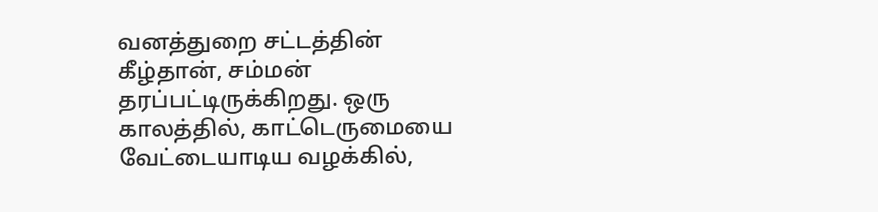வனத்துறை சட்டத்தின் கீழ்தான், சம்மன் தரப்பட்டிருக்கிறது. ஒரு காலத்தில், காட்டெருமையை வேட்டையாடிய வழக்கில்,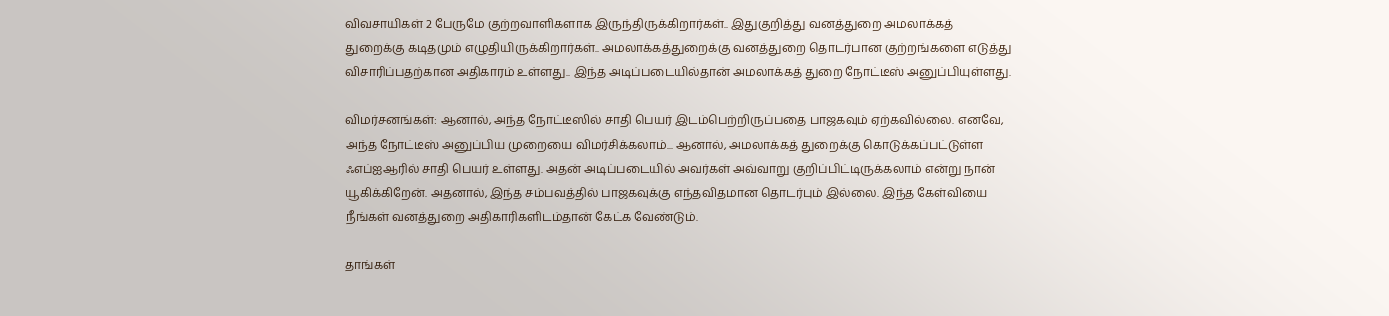விவசாயிகள் 2 பேருமே குற்றவாளிகளாக இருந்திருக்கிறார்கள்.. இதுகுறித்து வனத்துறை அமலாக்கத் துறைக்கு கடிதமும் எழுதியிருக்கிறார்கள்.. அமலாக்கத்துறைக்கு வனத்துறை தொடர்பான குற்றங்களை எடுத்து விசாரிப்பதற்கான அதிகாரம் உள்ளது.. இந்த அடிப்படையில்தான் அமலாக்கத் துறை நோட்டீஸ் அனுப்பியுள்ளது.

விமர்சனங்கள்: ஆனால், அந்த நோட்டீஸில் சாதி பெயர் இடம்பெற்றிருப்பதை பாஜகவும் ஏற்கவில்லை. எனவே, அந்த நோட்டீஸ் அனுப்பிய முறையை விமர்சிக்கலாம்... ஆனால், அமலாக்கத் துறைக்கு கொடுக்கப்பட்டுள்ள ஃஎப்ஐஆரில் சாதி பெயர் உள்ளது. அதன் அடிப்படையில் அவர்கள் அவ்வாறு குறிப்பிட்டிருக்கலாம் என்று நான் யூகிக்கிறேன். அதனால், இந்த சம்பவத்தில் பாஜகவுக்கு எந்தவிதமான தொடர்பும் இல்லை. இந்த கேள்வியை நீங்கள் வனத்துறை அதிகாரிகளிடம்தான் கேட்க வேண்டும்.

தாங்கள்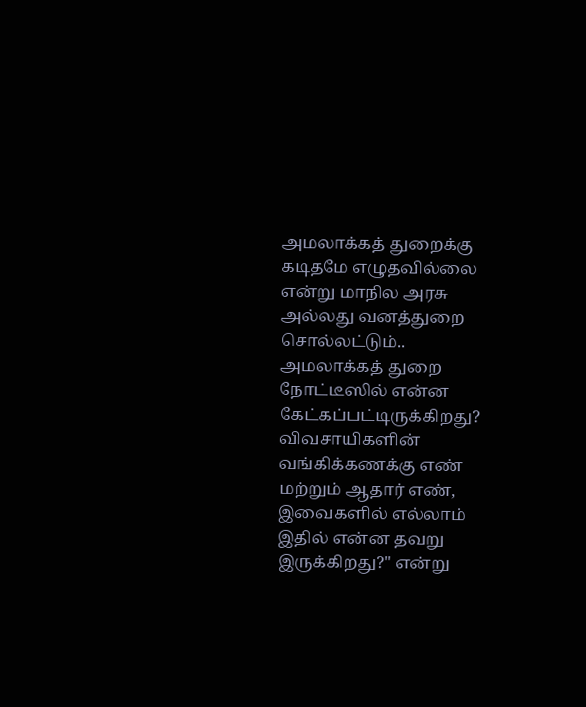அமலாக்கத் துறைக்கு கடிதமே எழுதவில்லை என்று மாநில அரசு அல்லது வனத்துறை சொல்லட்டும்.. அமலாக்கத் துறை நோட்டீஸில் என்ன கேட்கப்பட்டிருக்கிறது? விவசாயிகளின் வங்கிக்கணக்கு எண் மற்றும் ஆதார் எண், இவைகளில் எல்லாம் இதில் என்ன தவறு இருக்கிறது?" என்று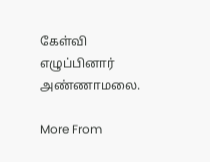கேள்வி எழுப்பினார் அண்ணாமலை.

More From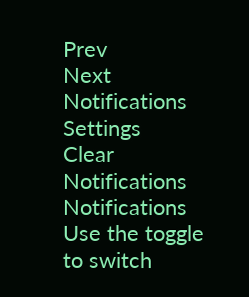Prev
Next
Notifications
Settings
Clear Notifications
Notifications
Use the toggle to switch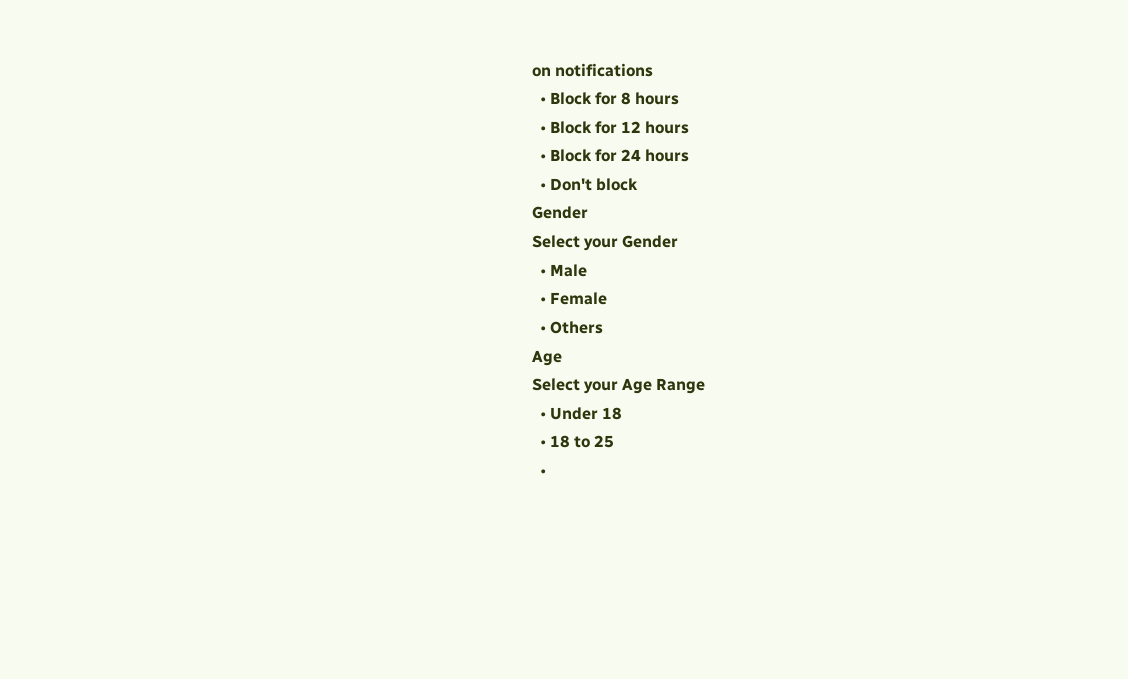on notifications
  • Block for 8 hours
  • Block for 12 hours
  • Block for 24 hours
  • Don't block
Gender
Select your Gender
  • Male
  • Female
  • Others
Age
Select your Age Range
  • Under 18
  • 18 to 25
  •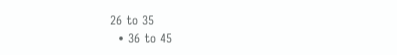26 to 35
  • 36 to 45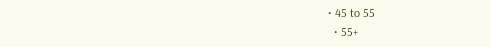• 45 to 55
  • 55+